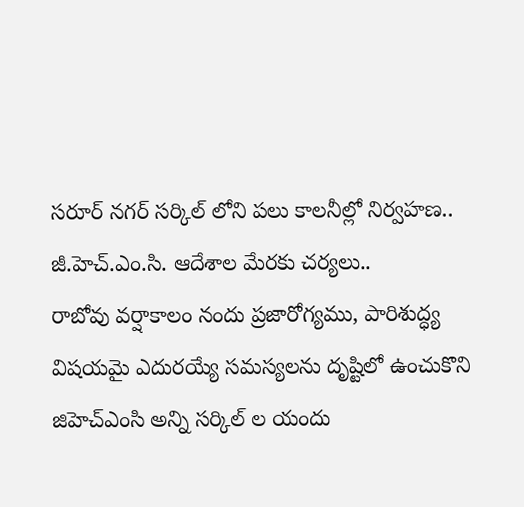సరూర్ నగర్ సర్కిల్ లోని పలు కాలనీల్లో నిర్వహణ..
జీ.హెచ్.ఎం.సి. ఆదేశాల మేరకు చర్యలు..
రాబోవు వర్షాకాలం నందు ప్రజారోగ్యము, పారిశుద్ధ్య విషయమై ఎదురయ్యే సమస్యలను దృష్టిలో ఉంచుకొని జిహెచ్ఎంసి అన్ని సర్కిల్ ల యందు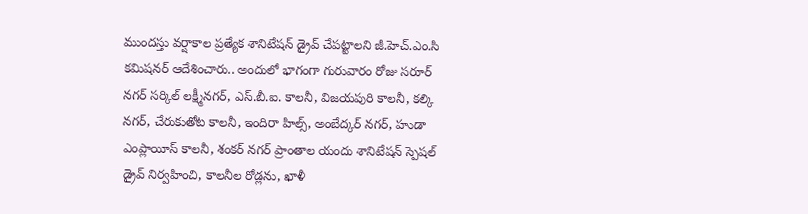ముందస్తు వర్షాకాల ప్రత్యేక శానిటేషన్ డ్రైవ్ చేపట్టాలని జీ.హెచ్.ఎం.సి కమిషనర్ ఆదేశించారు.. అందులో భాగంగా గురువారం రోజు సరూర్ నగర్ సర్కిల్ లక్ష్మీనగర్, ఎస్.బీ.ఐ. కాలనీ, విజయపురి కాలనీ, కల్కి నగర్, చేరుకుతోట కాలనీ, ఇందిరా హిల్స్, అంబేద్కర్ నగర్, హుడా ఎంప్లాయీస్ కాలనీ, శంకర్ నగర్ ప్రాంతాల యందు శానిటేషన్ స్పెషల్ డ్రైవ్ నిర్వహించి, కాలనీల రోడ్లను, ఖాళీ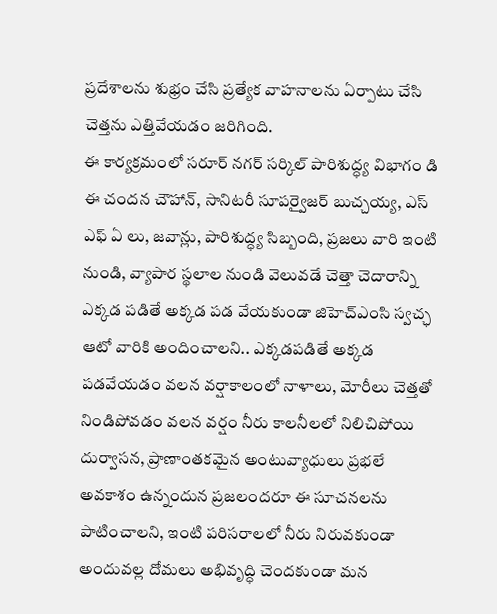ప్రదేశాలను శుభ్రం చేసి ప్రత్యేక వాహనాలను ఏర్పాటు చేసి చెత్తను ఎత్తివేయడం జరిగింది.
ఈ కార్యక్రమంలో సరూర్ నగర్ సర్కిల్ పారిశుద్ధ్య విభాగం డి ఈ చందన చౌహాన్, సానిటరీ సూపర్వైజర్ బుచ్చయ్య, ఎస్ ఎఫ్ ఏ లు, జవాన్లు, పారిశుద్ధ్య సిబ్బంది, ప్రజలు వారి ఇంటి నుండి, వ్యాపార స్థలాల నుండి వెలువడే చెత్తా చెదారాన్ని ఎక్కడ పడితే అక్కడ పడ వేయకుండా జిహెచ్ఎంసి స్వచ్ఛ ఆటో వారికి అందించాలని.. ఎక్కడపడితే అక్కడ పడవేయడం వలన వర్షాకాలంలో నాళాలు, మోరీలు చెత్తతో నిండిపోవడం వలన వర్షం నీరు కాలనీలలో నిలిచిపోయి దుర్వాసన, ప్రాణాంతకమైన అంటువ్యాధులు ప్రభలే అవకాశం ఉన్నందున ప్రజలందరూ ఈ సూచనలను పాటించాలని, ఇంటి పరిసరాలలో నీరు నిరువకుండా అందువల్ల దోమలు అభివృద్ధి చెందకుండా మన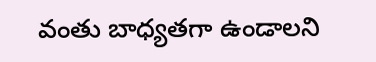వంతు బాధ్యతగా ఉండాలని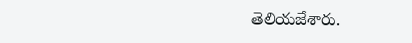తెలియజేశారు.